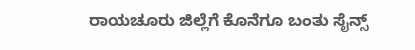ರಾಯಚೂರು ಜಿಲ್ಲೆಗೆ ಕೊನೆಗೂ ಬಂತು ಸೈನ್ಸ್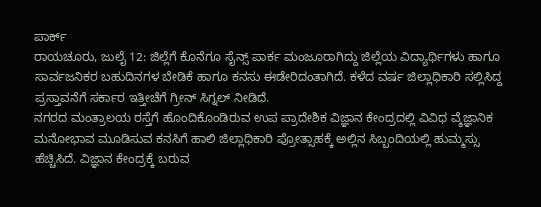ಪಾರ್ಕ್
ರಾಯಚೂರು, ಜುಲೈ 12: ಜಿಲ್ಲೆಗೆ ಕೊನೆಗೂ ಸೈನ್ಸ್ ಪಾರ್ಕ ಮಂಜೂರಾಗಿದ್ದು ಜಿಲ್ಲೆಯ ವಿದ್ಯಾರ್ಥಿಗಳು ಹಾಗೂ ಸಾರ್ವಜನಿಕರ ಬಹುದಿನಗಳ ಬೇಡಿಕೆ ಹಾಗೂ ಕನಸು ಈಡೇರಿದಂತಾಗಿದೆ. ಕಳೆದ ವರ್ಷ ಜಿಲ್ಲಾಧಿಕಾರಿ ಸಲ್ಲಿಸಿದ್ದ ಪ್ರಸ್ತಾವನೆಗೆ ಸರ್ಕಾರ ಇತ್ತೀಚೆಗೆ ಗ್ರೀನ್ ಸಿಗ್ನಲ್ ನೀಡಿದೆ.
ನಗರದ ಮಂತ್ರಾಲಯ ರಸ್ತೆಗೆ ಹೊಂದಿಕೊಂಡಿರುವ ಉಪ ಪ್ರಾದೇಶಿಕ ವಿಜ್ಞಾನ ಕೇಂದ್ರದಲ್ಲಿ ವಿವಿಧ ವ್ಶೆಜ್ಞಾನಿಕ ಮನೋಭಾವ ಮೂಡಿಸುವ ಕನಸಿಗೆ ಹಾಲಿ ಜಿಲ್ಲಾಧಿಕಾರಿ ಪ್ರೋತ್ಸಾಹಕ್ಕೆ ಅಲ್ಲಿನ ಸಿಬ್ಬಂದಿಯಲ್ಲಿ ಹುಮ್ಮಸ್ಸು ಹೆಚ್ಚಿಸಿದೆ. ವಿಜ್ಞಾನ ಕೇಂದ್ರಕ್ಕೆ ಬರುವ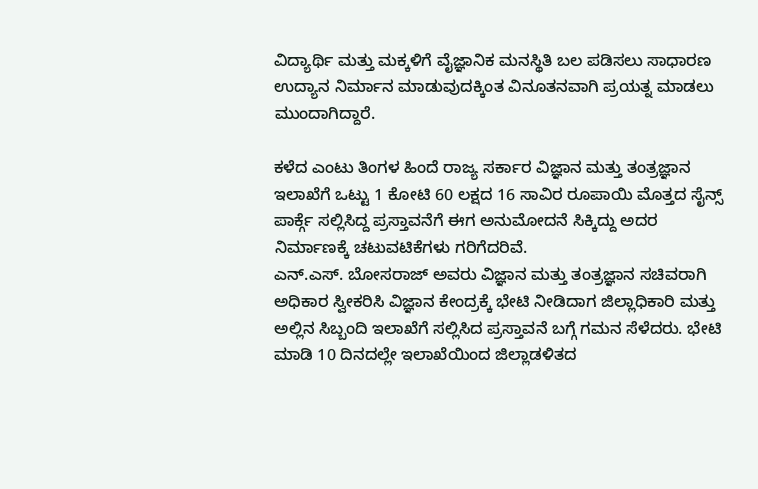ವಿದ್ಯಾರ್ಥಿ ಮತ್ತು ಮಕ್ಕಳಿಗೆ ವೈಜ್ಞಾನಿಕ ಮನಸ್ಥಿತಿ ಬಲ ಪಡಿಸಲು ಸಾಧಾರಣ ಉದ್ಯಾನ ನಿರ್ಮಾನ ಮಾಡುವುದಕ್ಕಿಂತ ವಿನೂತನವಾಗಿ ಪ್ರಯತ್ನ ಮಾಡಲು ಮುಂದಾಗಿದ್ದಾರೆ.

ಕಳೆದ ಎಂಟು ತಿಂಗಳ ಹಿಂದೆ ರಾಜ್ಯ ಸರ್ಕಾರ ವಿಜ್ಞಾನ ಮತ್ತು ತಂತ್ರಜ್ಞಾನ ಇಲಾಖೆಗೆ ಒಟ್ಟು 1 ಕೋಟಿ 60 ಲಕ್ಷದ 16 ಸಾವಿರ ರೂಪಾಯಿ ಮೊತ್ತದ ಸೈನ್ಸ್ ಪಾರ್ಕ್ಗೆ ಸಲ್ಲಿಸಿದ್ದ ಪ್ರಸ್ತಾವನೆಗೆ ಈಗ ಅನುಮೋದನೆ ಸಿಕ್ಕಿದ್ದು ಅದರ ನಿರ್ಮಾಣಕ್ಕೆ ಚಟುವಟಿಕೆಗಳು ಗರಿಗೆದರಿವೆ.
ಎನ್.ಎಸ್. ಬೋಸರಾಜ್ ಅವರು ವಿಜ್ಞಾನ ಮತ್ತು ತಂತ್ರಜ್ಞಾನ ಸಚಿವರಾಗಿ ಅಧಿಕಾರ ಸ್ವೀಕರಿಸಿ ವಿಜ್ಞಾನ ಕೇಂದ್ರಕ್ಕೆ ಭೇಟಿ ನೀಡಿದಾಗ ಜಿಲ್ಲಾಧಿಕಾರಿ ಮತ್ತು ಅಲ್ಲಿನ ಸಿಬ್ಬಂದಿ ಇಲಾಖೆಗೆ ಸಲ್ಲಿಸಿದ ಪ್ರಸ್ತಾವನೆ ಬಗ್ಗೆ ಗಮನ ಸೆಳೆದರು. ಭೇಟಿ ಮಾಡಿ 10 ದಿನದಲ್ಲೇ ಇಲಾಖೆಯಿಂದ ಜಿಲ್ಲಾಡಳಿತದ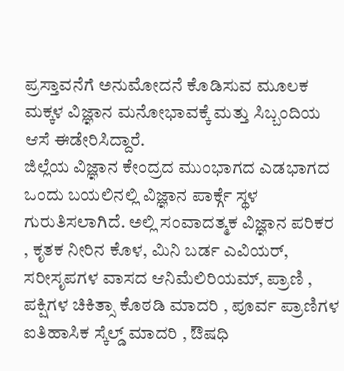ಪ್ರಸ್ತಾವನೆಗೆ ಅನುಮೋದನೆ ಕೊಡಿಸುವ ಮೂಲಕ ಮಕ್ಕಳ ವಿಜ್ಞಾನ ಮನೋಭಾವಕ್ಕೆ ಮತ್ತು ಸಿಬ್ಬಂದಿಯ ಆಸೆ ಈಡೇರಿಸಿದ್ದಾರೆ.
ಜಿಲ್ಲೆಯ ವಿಜ್ಞಾನ ಕೇಂದ್ರದ ಮುಂಭಾಗದ ಎಡಭಾಗದ ಒಂದು ಬಯಲಿನಲ್ಲಿ ವಿಜ್ಞಾನ ಪಾರ್ಕ್ಗೆ ಸ್ಥಳ ಗುರುತಿಸಲಾಗಿದೆ. ಅಲ್ಲಿ ಸಂವಾದತ್ಮಕ ವಿಜ್ಞಾನ ಪರಿಕರ , ಕೃತಕ ನೀರಿನ ಕೊಳ, ಮಿನಿ ಬರ್ಡ ಎವಿಯರ್, ಸರೀಸೃಪಗಳ ವಾಸದ ಆನಿಮೆಲಿರಿಯಮ್, ಪ್ರಾಣಿ , ಪಕ್ಷಿಗಳ ಚಿಕಿತ್ಸಾ ಕೊಠಡಿ ಮಾದರಿ , ಪೂರ್ವ ಪ್ರಾಣಿಗಳ ಐತಿಹಾಸಿಕ ಸ್ಕೆಲ್ಡ್ ಮಾದರಿ , ಔಷಧಿ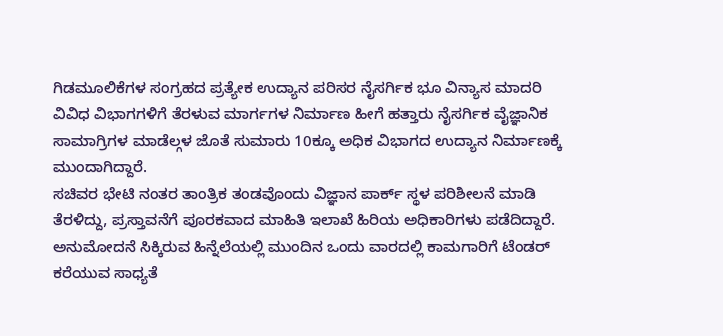ಗಿಡಮೂಲಿಕೆಗಳ ಸಂಗ್ರಹದ ಪ್ರತ್ಯೇಕ ಉದ್ಯಾನ ಪರಿಸರ ನೈಸರ್ಗಿಕ ಭೂ ವಿನ್ಯಾಸ ಮಾದರಿ ವಿವಿಧ ವಿಭಾಗಗಳಿಗೆ ತೆರಳುವ ಮಾರ್ಗಗಳ ನಿರ್ಮಾಣ ಹೀಗೆ ಹತ್ತಾರು ನೈಸರ್ಗಿಕ ವೈಜ್ಞಾನಿಕ ಸಾಮಾಗ್ರಿಗಳ ಮಾಡೆಲ್ಗಳ ಜೊತೆ ಸುಮಾರು 10ಕ್ಕೂ ಅಧಿಕ ವಿಭಾಗದ ಉದ್ಯಾನ ನಿರ್ಮಾಣಕ್ಕೆ ಮುಂದಾಗಿದ್ದಾರೆ.
ಸಚಿವರ ಭೇಟಿ ನಂತರ ತಾಂತ್ರಿಕ ತಂಡವೊಂದು ವಿಜ್ಞಾನ ಪಾರ್ಕ್ ಸ್ಥಳ ಪರಿಶೀಲನೆ ಮಾಡಿ ತೆರಳಿದ್ದು, ಪ್ರಸ್ತಾವನೆಗೆ ಪೂರಕವಾದ ಮಾಹಿತಿ ಇಲಾಖೆ ಹಿರಿಯ ಅಧಿಕಾರಿಗಳು ಪಡೆದಿದ್ದಾರೆ. ಅನುಮೋದನೆ ಸಿಕ್ಕಿರುವ ಹಿನ್ನೆಲೆಯಲ್ಲಿ ಮುಂದಿನ ಒಂದು ವಾರದಲ್ಲಿ ಕಾಮಗಾರಿಗೆ ಟೆಂಡರ್ ಕರೆಯುವ ಸಾಧ್ಯತೆ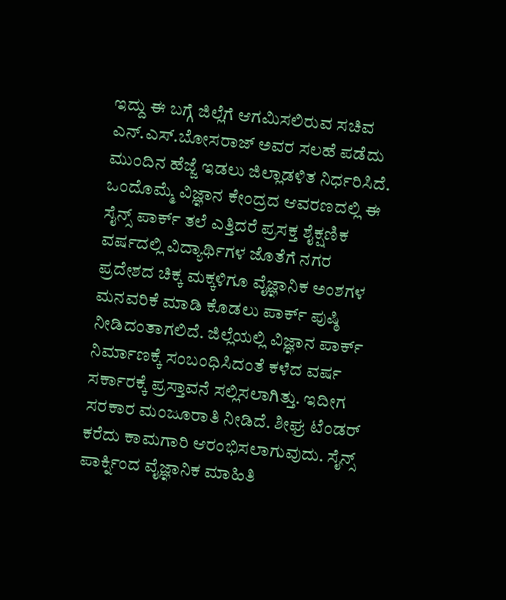ಇದ್ದು ಈ ಬಗ್ಗೆ ಜಿಲ್ಲೆಗೆ ಆಗಮಿಸಲಿರುವ ಸಚಿವ ಎನ್.ಎಸ್.ಬೋಸರಾಜ್ ಅವರ ಸಲಹೆ ಪಡೆದು ಮುಂದಿನ ಹೆಜ್ಜೆ ಇಡಲು ಜಿಲ್ಲಾಡಳಿತ ನಿರ್ಧರಿಸಿದೆ.
ಒಂದೊಮ್ಮೆ ವಿಜ್ಞಾನ ಕೇಂದ್ರದ ಆವರಣದಲ್ಲಿ ಈ ಸೈನ್ಸ್ ಪಾರ್ಕ್ ತಲೆ ಎತ್ತಿದರೆ ಪ್ರಸಕ್ತ ಶೈಕ್ಷಣಿಕ ವರ್ಷದಲ್ಲಿ ವಿದ್ಯಾರ್ಥಿಗಳ ಜೊತೆಗೆ ನಗರ ಪ್ರದೇಶದ ಚಿಕ್ಕ ಮಕ್ಕಳಿಗೂ ವೈಜ್ಞಾನಿಕ ಅಂಶಗಳ ಮನವರಿಕೆ ಮಾಡಿ ಕೊಡಲು ಪಾರ್ಕ್ ಪುಷ್ಠಿ ನೀಡಿದಂತಾಗಲಿದೆ. ಜಿಲ್ಲೆಯಲ್ಲಿ ವಿಜ್ಞಾನ ಪಾರ್ಕ್ ನಿರ್ಮಾಣಕ್ಕೆ ಸಂಬಂಧಿಸಿದಂತೆ ಕಳೆದ ವರ್ಷ ಸರ್ಕಾರಕ್ಕೆ ಪ್ರಸ್ತಾವನೆ ಸಲ್ಲಿಸಲಾಗಿತ್ತು. ಇದೀಗ ಸರಕಾರ ಮಂಜೂರಾತಿ ನೀಡಿದೆ. ಶೀಘ್ರ ಟೆಂಡರ್ ಕರೆದು ಕಾಮಗಾರಿ ಆರಂಭಿಸಲಾಗುವುದು. ಸೈನ್ಸ್ ಪಾರ್ಕ್ನಿಂದ ವೈಜ್ಞಾನಿಕ ಮಾಹಿತಿ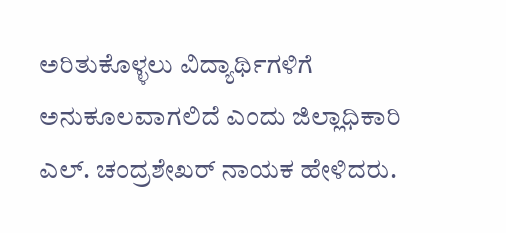ಅರಿತುಕೊಳ್ಳಲು ವಿದ್ಯಾರ್ಥಿಗಳಿಗೆ ಅನುಕೂಲವಾಗಲಿದೆ ಎಂದು ಜಿಲ್ಲಾಧಿಕಾರಿ ಎಲ್. ಚಂದ್ರಶೇಖರ್ ನಾಯಕ ಹೇಳಿದರು.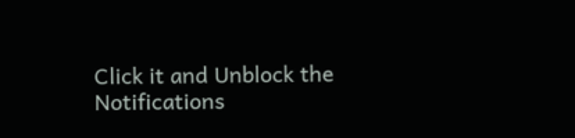Click it and Unblock the Notifications